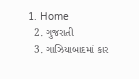1. Home
  2. ગુજરાતી
  3. ગાઝિયાબાદમાં કાર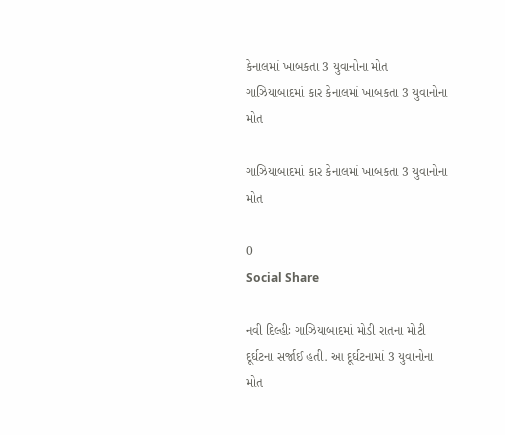કેનાલમાં ખાબકતા 3 યુવાનોના મોત
ગાઝિયાબાદમાં કાર કેનાલમાં ખાબકતા 3 યુવાનોના મોત

ગાઝિયાબાદમાં કાર કેનાલમાં ખાબકતા 3 યુવાનોના મોત

0
Social Share

નવી દિલ્હીઃ ગાઝિયાબાદમાં મોડી રાતના મોટી દૂર્ઘટના સર્જાઈ હતી. આ દૂર્ઘટનામાં 3 યુવાનોના મોત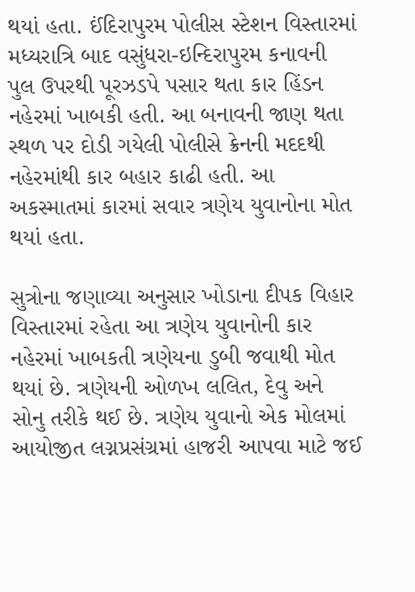થયાં હતા. ઈંદિરાપુરમ પોલીસ સ્ટેશન વિસ્તારમાં મધ્યરાત્રિ બાદ વસુંધરા-ઇન્દિરાપુરમ કનાવની પુલ ઉપરથી પૂરઝડપે પસાર થતા કાર હિંડન નહેરમાં ખાબકી હતી. આ બનાવની જાણ થતા સ્થળ પર દોડી ગયેલી પોલીસે ક્રેનની મદદથી નહેરમાંથી કાર બહાર કાઢી હતી. આ અકસ્માતમાં કારમાં સવાર ત્રણેય યુવાનોના મોત થયાં હતા.

સુત્રોના જણાવ્યા અનુસાર ખોડાના દીપક વિહાર વિસ્તારમાં રહેતા આ ત્રણેય યુવાનોની કાર નહેરમાં ખાબકતી ત્રણેયના ડુબી જવાથી મોત થયાં છે. ત્રણેયની ઓળખ લલિત, દેવુ અને સોનુ તરીકે થઈ છે. ત્રણેય યુવાનો એક મોલમાં આયોજીત લગ્નપ્રસંગ્રમાં હાજરી આપવા માટે જઈ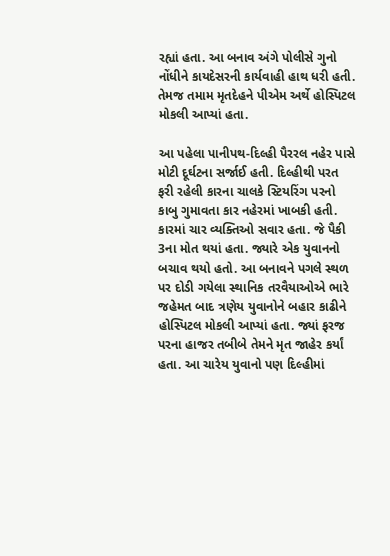રહ્યાં હતા. આ બનાવ અંગે પોલીસે ગુનો નોંધીને કાયદેસરની કાર્યવાહી હાથ ધરી હતી. તેમજ તમામ મૃતદેહને પીએમ અર્થે હોસ્પિટલ મોકલી આપ્યાં હતા.

આ પહેલા પાનીપથ-દિલ્હી પૈરરલ નહેર પાસે મોટી દૂર્ઘટના સર્જાઈ હતી. દિલ્હીથી પરત ફરી રહેલી કારના ચાલકે સ્ટિયરિંગ પરનો કાબુ ગુમાવતા કાર નહેરમાં ખાબકી હતી. કારમાં ચાર વ્યક્તિઓ સવાર હતા. જે પૈકી 3ના મોત થયાં હતા. જ્યારે એક યુવાનનો બચાવ થયો હતો. આ બનાવને પગલે સ્થળ પર દોડી ગયેલા સ્થાનિક તરવૈયાઓએ ભારે જહેમત બાદ ત્રણેય યુવાનોને બહાર કાઢીને હોસ્પિટલ મોકલી આપ્યાં હતા. જ્યાં ફરજ પરના હાજર તબીબે તેમને મૃત જાહેર કર્યાં હતા. આ ચારેય યુવાનો પણ દિલ્હીમાં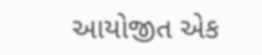આયોજીત એક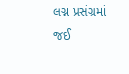લગ્ન પ્રસંગ્રમાં જઈ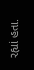રહ્યાં હતા.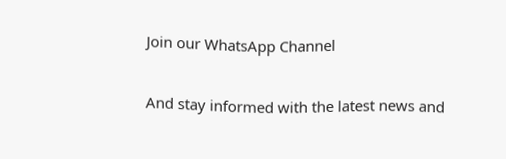Join our WhatsApp Channel

And stay informed with the latest news and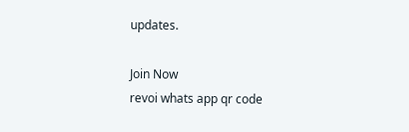updates.

Join Now
revoi whats app qr code